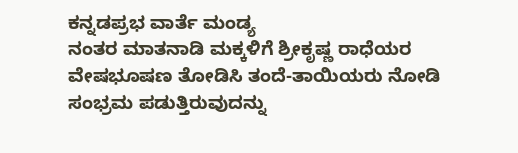ಕನ್ನಡಪ್ರಭ ವಾರ್ತೆ ಮಂಡ್ಯ
ನಂತರ ಮಾತನಾಡಿ ಮಕ್ಕಳಿಗೆ ಶ್ರೀಕೃಷ್ಣ ರಾಧೆಯರ ವೇಷಭೂಷಣ ತೋಡಿಸಿ ತಂದೆ-ತಾಯಿಯರು ನೋಡಿ ಸಂಭ್ರಮ ಪಡುತ್ತಿರುವುದನ್ನು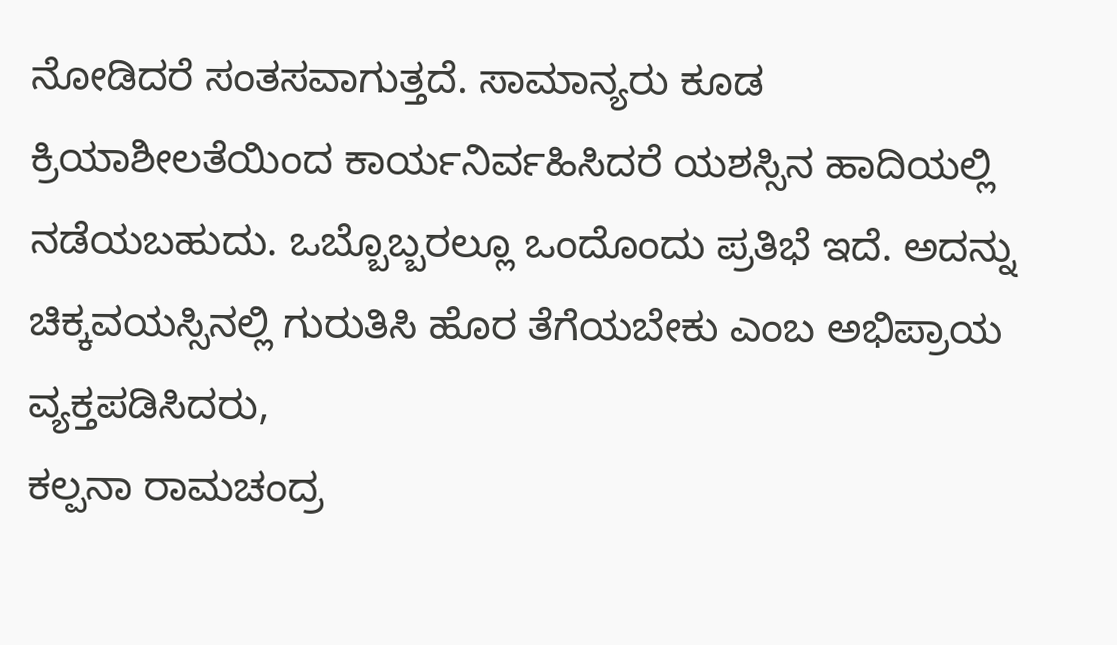ನೋಡಿದರೆ ಸಂತಸವಾಗುತ್ತದೆ. ಸಾಮಾನ್ಯರು ಕೂಡ ಕ್ರಿಯಾಶೀಲತೆಯಿಂದ ಕಾರ್ಯನಿರ್ವಹಿಸಿದರೆ ಯಶಸ್ಸಿನ ಹಾದಿಯಲ್ಲಿ ನಡೆಯಬಹುದು. ಒಬ್ಬೊಬ್ಬರಲ್ಲೂ ಒಂದೊಂದು ಪ್ರತಿಭೆ ಇದೆ. ಅದನ್ನು ಚಿಕ್ಕವಯಸ್ಸಿನಲ್ಲಿ ಗುರುತಿಸಿ ಹೊರ ತೆಗೆಯಬೇಕು ಎಂಬ ಅಭಿಪ್ರಾಯ ವ್ಯಕ್ತಪಡಿಸಿದರು,
ಕಲ್ಪನಾ ರಾಮಚಂದ್ರ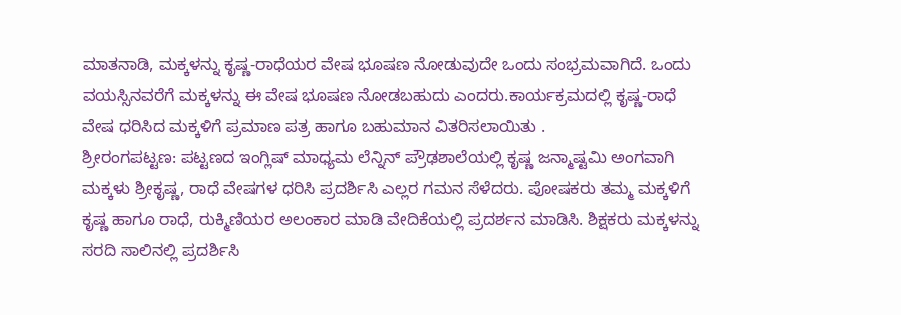ಮಾತನಾಡಿ, ಮಕ್ಕಳನ್ನು ಕೃಷ್ಣ-ರಾಧೆಯರ ವೇಷ ಭೂಷಣ ನೋಡುವುದೇ ಒಂದು ಸಂಭ್ರಮವಾಗಿದೆ. ಒಂದು ವಯಸ್ಸಿನವರೆಗೆ ಮಕ್ಕಳನ್ನು ಈ ವೇಷ ಭೂಷಣ ನೋಡಬಹುದು ಎಂದರು.ಕಾರ್ಯಕ್ರಮದಲ್ಲಿ ಕೃಷ್ಣ-ರಾಧೆ ವೇಷ ಧರಿಸಿದ ಮಕ್ಕಳಿಗೆ ಪ್ರಮಾಣ ಪತ್ರ ಹಾಗೂ ಬಹುಮಾನ ವಿತರಿಸಲಾಯಿತು .
ಶ್ರೀರಂಗಪಟ್ಟಣ: ಪಟ್ಟಣದ ಇಂಗ್ಲಿಷ್ ಮಾಧ್ಯಮ ಲೆನ್ನಿನ್ ಪ್ರೌಢಶಾಲೆಯಲ್ಲಿ ಕೃಷ್ಣ ಜನ್ಮಾಷ್ಟಮಿ ಅಂಗವಾಗಿ ಮಕ್ಕಳು ಶ್ರೀಕೃಷ್ಣ, ರಾಧೆ ವೇಷಗಳ ಧರಿಸಿ ಪ್ರದರ್ಶಿಸಿ ಎಲ್ಲರ ಗಮನ ಸೆಳೆದರು. ಪೋಷಕರು ತಮ್ಮ ಮಕ್ಕಳಿಗೆ ಕೃಷ್ಣ ಹಾಗೂ ರಾಧೆ, ರುಕ್ಮಿಣಿಯರ ಅಲಂಕಾರ ಮಾಡಿ ವೇದಿಕೆಯಲ್ಲಿ ಪ್ರದರ್ಶನ ಮಾಡಿಸಿ. ಶಿಕ್ಷಕರು ಮಕ್ಕಳನ್ನು ಸರದಿ ಸಾಲಿನಲ್ಲಿ ಪ್ರದರ್ಶಿಸಿ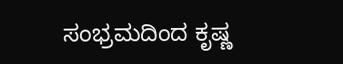ಸಂಭ್ರಮದಿಂದ ಕೃಷ್ಣ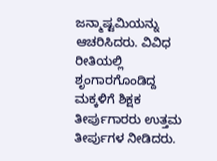ಜನ್ಮಾಷ್ಟಮಿಯನ್ನು ಆಚರಿಸಿದರು. ವಿವಿಧ ರೀತಿಯಲ್ಲಿ ಶೃಂಗಾರಗೊಂಡಿದ್ದ ಮಕ್ಕಳಿಗೆ ಶಿಕ್ಷಕ ತೀರ್ಪುಗಾರರು ಉತ್ತಮ ತೀರ್ಪುಗಳ ನೀಡಿದರು.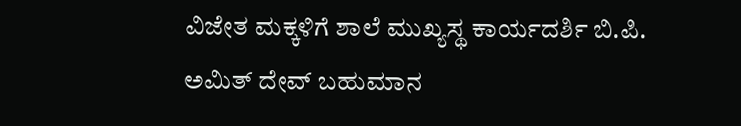ವಿಜೇತ ಮಕ್ಕಳಿಗೆ ಶಾಲೆ ಮುಖ್ಯಸ್ಥ ಕಾರ್ಯದರ್ಶಿ ಬಿ.ಪಿ. ಅಮಿತ್ ದೇವ್ ಬಹುಮಾನ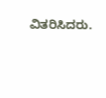ವಿತರಿಸಿದರು.